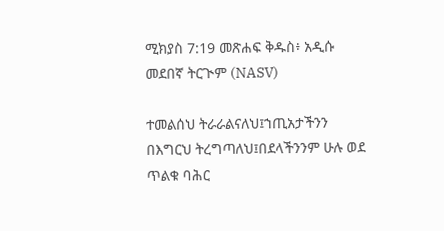ሚክያስ 7:19 መጽሐፍ ቅዱስ፥ አዲሱ መደበኛ ትርጒም (NASV)

ተመልሰህ ትራራልናለህ፤ኀጢአታችንን በእግርህ ትረግጣለህ፤በደላችንንም ሁሉ ወደ ጥልቁ ባሕር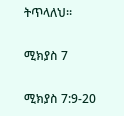ትጥላለህ።

ሚክያስ 7

ሚክያስ 7:9-20